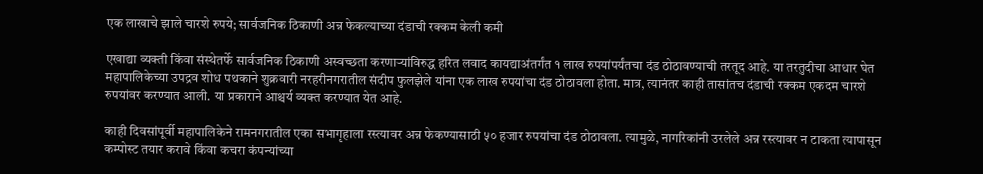एक लाखाचे झाले चारशे रुपये; सार्वजनिक ठिकाणी अन्न फेकल्याच्या दंडाची रक्कम केली कमी

एखाद्या व्यक्ती किंवा संस्थेतर्फे सार्वजनिक ठिकाणी अस्वच्छता करणाऱ्यांविरुद्ध हरित लवाद कायद्याअंतर्गंत १ लाख रुपयांपर्यंतचा दंड ठोठावण्याची तरतूद आहे. या तरतुदीचा आधार घेत महापालिकेच्या उपद्रव शोध पथकाने शुक्रवारी नरहरीनगरातील संदीप फुलझेले यांना एक लाख रुपयांचा दंड ठोठावला होता. मात्र, त्यानंतर काही तासांतच दंडाची रक्कम एकदम चारशे रुपयांवर करण्यात आली. या प्रकाराने आश्चर्य व्यक्त करण्यात येत आहे.

काही दिवसांपूर्वी महापालिकेने रामनगरातील एका सभागृहाला रस्त्यावर अन्न फेकण्यासाठी ५० हजार रुपयांचा दंड ठोठावला. त्यामुळे, नागरिकांनी उरलेले अन्न रस्त्यावर न टाकता त्यापासून कम्पोस्ट तयार करावे किंवा कचरा कंपन्यांच्या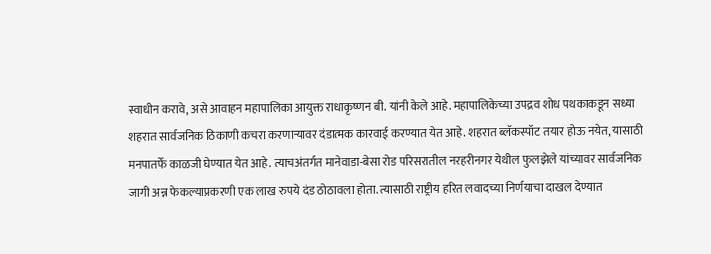स्वाधीन करावे, असे आवाहन महापालिका आयुक्त राधाकृष्णन बी. यांनी केले आहे. महापालिकेच्या उपद्रव शोध पथकाकडून सध्या शहरात सार्वजनिक ठिकाणी कचरा करणाऱ्यावर दंडात्मक कारवाई करण्यात येत आहे. शहरात ब्लॅकस्पॉट तयार होऊ नयेत, यासाठी मनपातर्फे काळजी घेण्यात येत आहे. त्याचअंतर्गत मानेवाडा-बेसा रोड परिसरातील नरहरीनगर येथील फुलझेले यांच्यावर सार्वजनिक जागी अन्न फेकल्याप्रकरणी एक लाख रुपये दंड ठोठावला होता. त्यासाठी राष्ट्रीय हरित लवादच्या निर्णयाचा दाखल देण्यात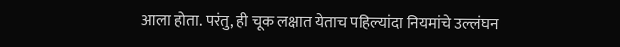आला होता. परंतु, ही चूक लक्षात येताच पहिल्यांदा नियमांचे उल्लंघन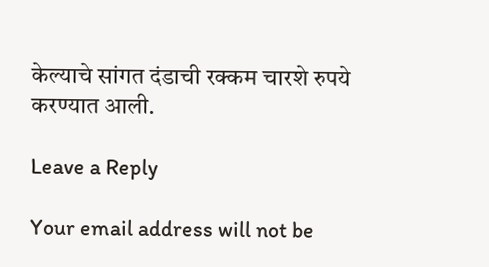केल्याचे सांगत दंडाची रक्कम चारशे रुपये करण्यात आली.

Leave a Reply

Your email address will not be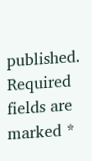published. Required fields are marked *